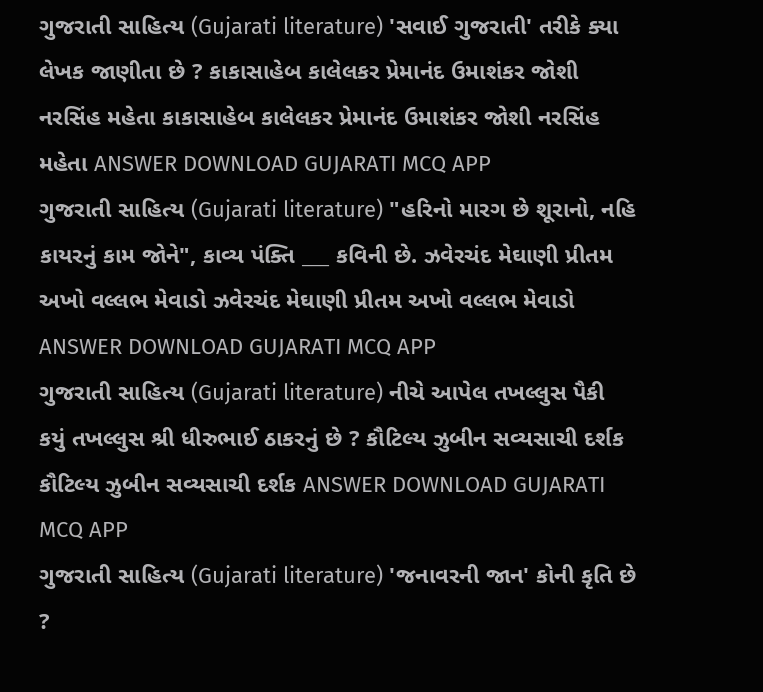ગુજરાતી સાહિત્ય (Gujarati literature) 'સવાઈ ગુજરાતી' તરીકે ક્યા લેખક જાણીતા છે ? કાકાસાહેબ કાલેલકર પ્રેમાનંદ ઉમાશંકર જોશી નરસિંહ મહેતા કાકાસાહેબ કાલેલકર પ્રેમાનંદ ઉમાશંકર જોશી નરસિંહ મહેતા ANSWER DOWNLOAD GUJARATI MCQ APP
ગુજરાતી સાહિત્ય (Gujarati literature) "હરિનો મારગ છે શૂરાનો, નહિ કાયરનું કામ જોને", કાવ્ય પંક્તિ ___ કવિની છે. ઝવેરચંદ મેઘાણી પ્રીતમ અખો વલ્લભ મેવાડો ઝવેરચંદ મેઘાણી પ્રીતમ અખો વલ્લભ મેવાડો ANSWER DOWNLOAD GUJARATI MCQ APP
ગુજરાતી સાહિત્ય (Gujarati literature) નીચે આપેલ તખલ્લુસ પૈકી કયું તખલ્લુસ શ્રી ધીરુભાઈ ઠાકરનું છે ? કૌટિલ્ય ઝુબીન સવ્યસાચી દર્શક કૌટિલ્ય ઝુબીન સવ્યસાચી દર્શક ANSWER DOWNLOAD GUJARATI MCQ APP
ગુજરાતી સાહિત્ય (Gujarati literature) 'જનાવરની જાન' કોની કૃતિ છે ?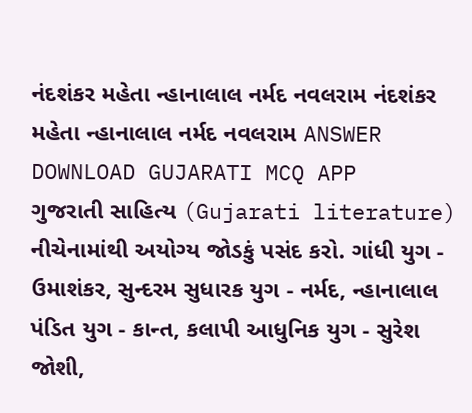નંદશંકર મહેતા ન્હાનાલાલ નર્મદ નવલરામ નંદશંકર મહેતા ન્હાનાલાલ નર્મદ નવલરામ ANSWER DOWNLOAD GUJARATI MCQ APP
ગુજરાતી સાહિત્ય (Gujarati literature) નીચેનામાંથી અયોગ્ય જોડકું પસંદ કરો. ગાંધી યુગ - ઉમાશંકર, સુન્દરમ સુધારક યુગ - નર્મદ, ન્હાનાલાલ પંડિત યુગ - કાન્ત, કલાપી આધુનિક યુગ - સુરેશ જોશી,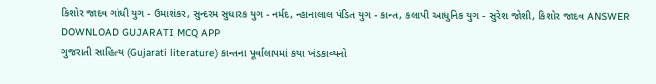કિશોર જાદવ ગાંધી યુગ - ઉમાશંકર, સુન્દરમ સુધારક યુગ - નર્મદ, ન્હાનાલાલ પંડિત યુગ - કાન્ત, કલાપી આધુનિક યુગ - સુરેશ જોશી, કિશોર જાદવ ANSWER DOWNLOAD GUJARATI MCQ APP
ગુજરાતી સાહિત્ય (Gujarati literature) કાન્તના પૂર્વાલાપમાં કયા ખંડકાવ્યનો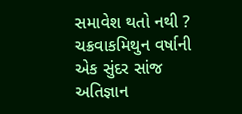સમાવેશ થતો નથી ? ચક્રવાકમિથુન વર્ષાની એક સુંદર સાંજ અતિજ્ઞાન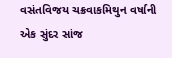વસંતવિજય ચક્રવાકમિથુન વર્ષાની એક સુંદર સાંજ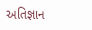અતિજ્ઞાન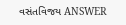વસંતવિજય ANSWER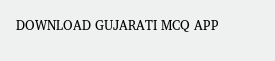DOWNLOAD GUJARATI MCQ APP